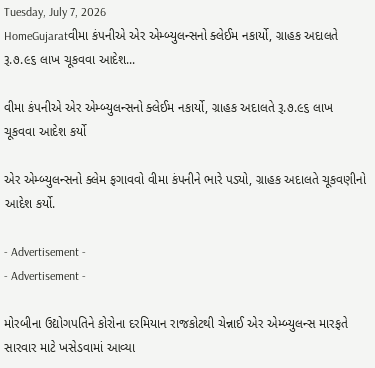Tuesday, July 7, 2026
HomeGujaratવીમા કંપનીએ એર એમ્બ્યુલન્સનો ક્લેઈમ નકાર્યો, ગ્રાહક અદાલતે રૂ.૭.૯૬ લાખ ચૂકવવા આદેશ...

વીમા કંપનીએ એર એમ્બ્યુલન્સનો ક્લેઈમ નકાર્યો, ગ્રાહક અદાલતે રૂ.૭.૯૬ લાખ ચૂકવવા આદેશ કર્યો

એર એમ્બ્યુલન્સનો ક્લેમ ફગાવવો વીમા કંપનીને ભારે પડ્યો, ગ્રાહક અદાલતે ચૂકવણીનો આદેશ કર્યો.

- Advertisement -
- Advertisement -

મોરબીના ઉદ્યોગપતિને કોરોના દરમિયાન રાજકોટથી ચેન્નાઈ એર એમ્બ્યુલન્સ મારફતે સારવાર માટે ખસેડવામાં આવ્યા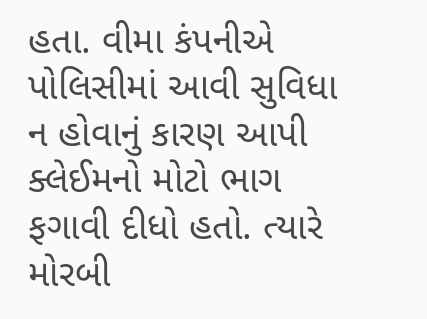હતા. વીમા કંપનીએ પોલિસીમાં આવી સુવિધા ન હોવાનું કારણ આપી ક્લેઈમનો મોટો ભાગ ફગાવી દીધો હતો. ત્યારે મોરબી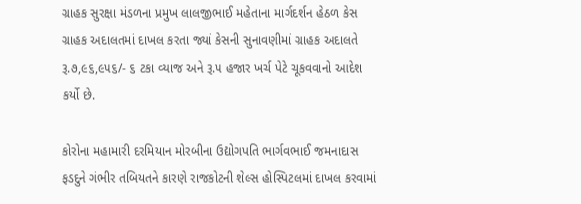ગ્રાહક સુરક્ષા મંડળના પ્રમુખ લાલજીભાઈ મહેતાના માર્ગદર્શન હેઠળ કેસ ગ્રાહક અદાલતમાં દાખલ કરતા જ્યાં કેસની સુનાવણીમાં ગ્રાહક અદાલતે રૂ.૭,૯૬,૯૫૬/- ૬ ટકા વ્યાજ અને રૂ.૫ હજાર ખર્ચ પેટે ચૂકવવાનો આદેશ કર્યો છે.

કોરોના મહામારી દરમિયાન મોરબીના ઉદ્યોગપતિ ભાર્ગવભાઈ જમનાદાસ ફડદુને ગંભીર તબિયતને કારણે રાજકોટની શેલ્સ હોસ્પિટલમાં દાખલ કરવામાં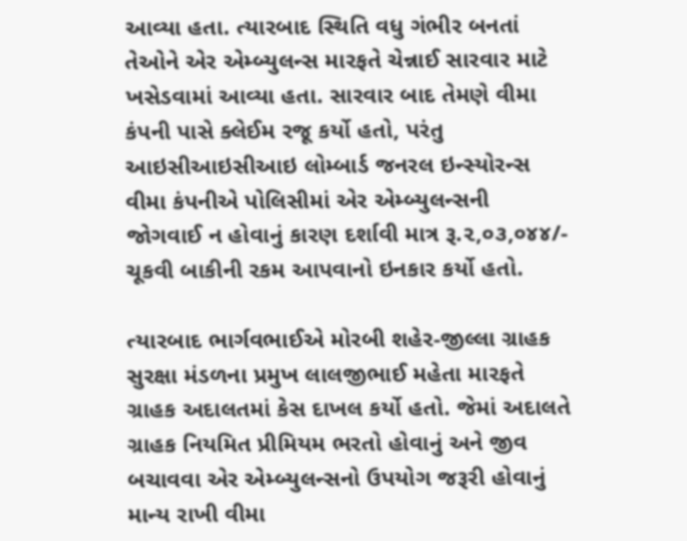આવ્યા હતા. ત્યારબાદ સ્થિતિ વધુ ગંભીર બનતાં તેઓને એર એમ્બ્યુલન્સ મારફતે ચેન્નાઈ સારવાર માટે ખસેડવામાં આવ્યા હતા. સારવાર બાદ તેમણે વીમા કંપની પાસે ક્લેઈમ રજૂ કર્યો હતો, પરંતુ આઇસીઆઇસીઆઇ લોમ્બાર્ડ જનરલ ઇન્સ્યોરન્સ વીમા કંપનીએ પોલિસીમાં એર એમ્બ્યુલન્સની જોગવાઈ ન હોવાનું કારણ દર્શાવી માત્ર રૂ.૨,૦૩,૦૪૪/- ચૂકવી બાકીની રકમ આપવાનો ઇનકાર કર્યો હતો.

ત્યારબાદ ભાર્ગવભાઈએ મોરબી શહેર-જીલ્લા ગ્રાહક સુરક્ષા મંડળના પ્રમુખ લાલજીભાઈ મહેતા મારફતે ગ્રાહક અદાલતમાં કેસ દાખલ કર્યો હતો. જેમાં અદાલતે ગ્રાહક નિયમિત પ્રીમિયમ ભરતો હોવાનું અને જીવ બચાવવા એર એમ્બ્યુલન્સનો ઉપયોગ જરૂરી હોવાનું માન્ય રાખી વીમા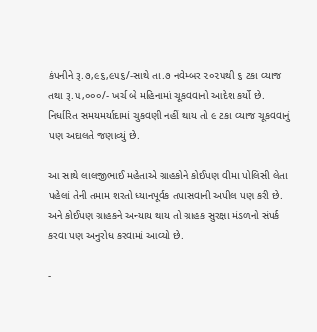કંપનીને રૂ.૭,૯૬,૯૫૬/-સાથે તા.૭ નવેમ્બર ૨૦૨૫થી ૬ ટકા વ્યાજ તથા રૂ.૫,૦૦૦/- ખર્ચ બે મહિનામાં ચૂકવવાનો આદેશ કર્યો છે. નિર્ધારિત સમયમર્યાદામાં ચુકવણી નહીં થાય તો ૯ ટકા વ્યાજ ચૂકવવાનું પણ અદાલતે જણાવ્યું છે.

આ સાથે લાલજીભાઈ મહેતાએ ગ્રાહકોને કોઈપણ વીમા પોલિસી લેતા પહેલાં તેની તમામ શરતો ધ્યાનપૂર્વક તપાસવાની અપીલ પણ કરી છે. અને કોઈપણ ગ્રાહકને અન્યાય થાય તો ગ્રાહક સુરક્ષા મંડળનો સંપર્ક કરવા પણ અનુરોધ કરવામાં આવ્યો છે.

-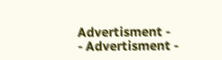Advertisment -
- Advertisment -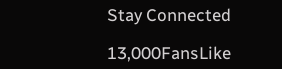Stay Connected

13,000FansLike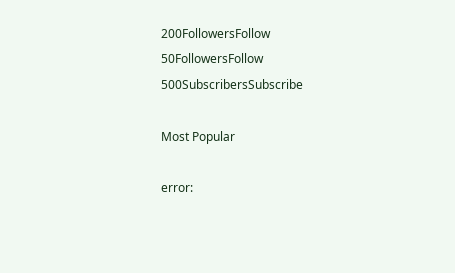200FollowersFollow
50FollowersFollow
500SubscribersSubscribe

Most Popular

error: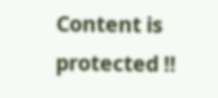Content is protected !!